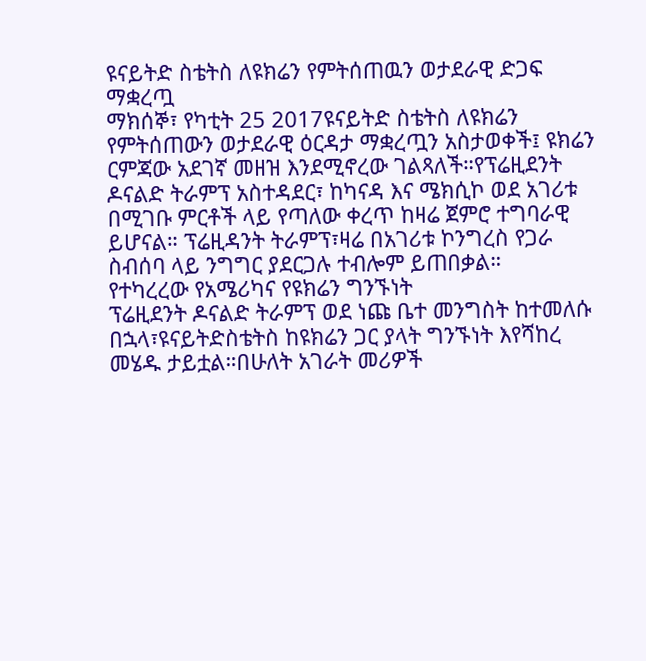ዩናይትድ ስቴትስ ለዩክሬን የምትሰጠዉን ወታደራዊ ድጋፍ ማቋረጧ
ማክሰኞ፣ የካቲት 25 2017ዩናይትድ ስቴትስ ለዩክሬን የምትሰጠውን ወታደራዊ ዕርዳታ ማቋረጧን አስታወቀች፤ ዩክሬን ርምጃው አደገኛ መዘዝ እንደሚኖረው ገልጻለች።የፕሬዚደንት ዶናልድ ትራምፕ አስተዳደር፣ ከካናዳ እና ሜክሲኮ ወደ አገሪቱ በሚገቡ ምርቶች ላይ የጣለው ቀረጥ ከዛሬ ጀምሮ ተግባራዊ ይሆናል። ፕሬዚዳንት ትራምፕ፣ዛሬ በአገሪቱ ኮንግረስ የጋራ ስብሰባ ላይ ንግግር ያደርጋሉ ተብሎም ይጠበቃል።
የተካረረው የአሜሪካና የዩክሬን ግንኙነት
ፕሬዚደንት ዶናልድ ትራምፕ ወደ ነጩ ቤተ መንግስት ከተመለሱ በኋላ፣ዩናይትድስቴትስ ከዩክሬን ጋር ያላት ግንኙነት እየሻከረ መሄዱ ታይቷል።በሁለት አገራት መሪዎች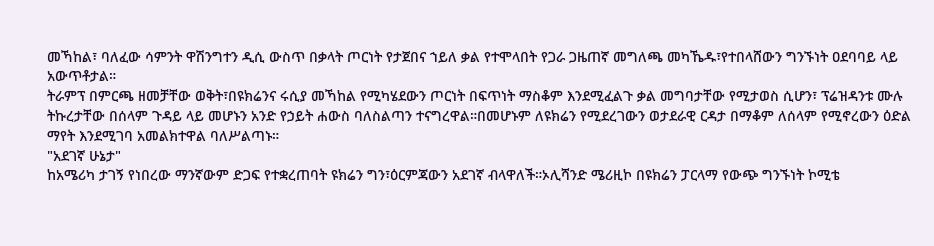መኻከል፣ ባለፈው ሳምንት ዋሽንግተን ዲሲ ውስጥ በቃላት ጦርነት የታጀበና ኀይለ ቃል የተሞላበት የጋራ ጋዜጠኛ መግለጫ መካኼዱ፣የተበላሸውን ግንኙነት ዐደባባይ ላይ አውጥቶታል።
ትራምፕ በምርጫ ዘመቻቸው ወቅት፣በዩክሬንና ሩሲያ መኻከል የሚካሄደውን ጦርነት በፍጥነት ማስቆም እንደሚፈልጉ ቃል መግባታቸው የሚታወስ ሲሆን፣ ፕሬዝዳንቱ ሙሉ ትኩረታቸው በሰላም ጉዳይ ላይ መሆኑን አንድ የኃይት ሐውስ ባለስልጣን ተናግረዋል።በመሆኑም ለዩክሬን የሚደረገውን ወታደራዊ ርዳታ በማቆም ለሰላም የሚኖረውን ዕድል ማየት እንደሚገባ አመልክተዋል ባለሥልጣኑ።
"አደገኛ ሁኔታ"
ከአሜሪካ ታገኝ የነበረው ማንኛውም ድጋፍ የተቋረጠባት ዩክሬን ግን፣ዕርምጃውን አደገኛ ብላዋለች።ኦሊሻንድ ሜሪዚኮ በዩክሬን ፓርላማ የውጭ ግንኙነት ኮሚቴ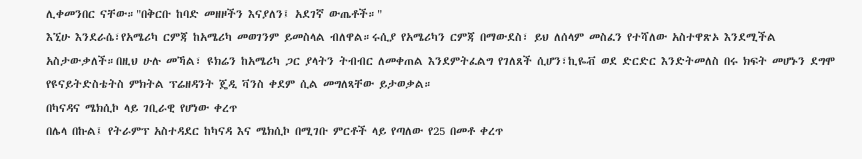ሊቀመንበር ናቸው።"በቅርቡ ከባድ መዘዞችን እናያለን፤ አደገኛ ውጤቶች።"
እኚሁ እንደራሴ፣የአሜሪካ ርምጃ ከአሜሪካ መወገንም ይመስላል ብለዋል።ሩሲያ የአሜሪካን ርምጃ በማውደስ፣ ይህ ለሰላም መስፈን የተሻለው አስተዋጽኦ እንደሚችል አስታውቃለች።በዚህ ሁሉ መኻል፣ ዩክሬን ከአሜሪካ ጋር ያላትን ትብብር ለመቀጠል እንደምትፈልግ የገለጸች ሲሆን፣ኪዬቭ ወደ ድርድር እንድትመለስ በሩ ክፍት መሆኑን ደግሞ የዩናይትድስቴትስ ምክትል ፕሬዘዳንት ጄዲ ቫንስ ቀደም ሲል መግለጻቸው ይታወቃል።
በካናዳና ሜክሲኮ ላይ ገቢራዊ የሆነው ቀረጥ
በሌላ በኩል፤ የትራምፕ አስተዳደር ከካናዳ እና ሜክሲኮ በሚገቡ ምርቶች ላይ የጣለው የ25 በመቶ ቀረጥ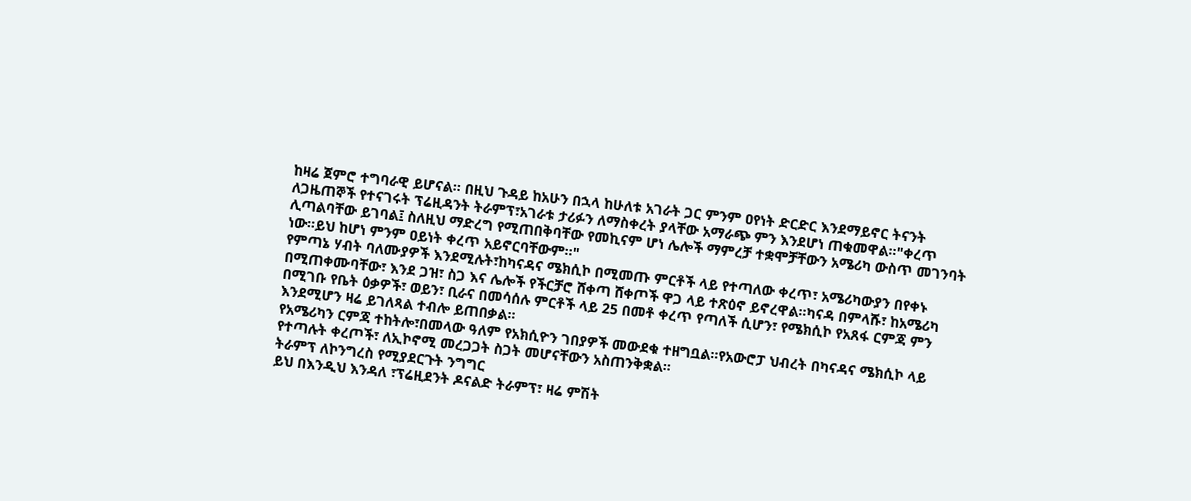ከዛሬ ጀምሮ ተግባራዊ ይሆናል። በዚህ ጉዳይ ከአሁን በኋላ ከሁለቱ አገራት ጋር ምንም ዐየነት ድርድር እንደማይኖር ትናንት ለጋዜጠኞች የተናገሩት ፕሬዚዳንት ትራምፕ፣አገራቱ ታሪፉን ለማስቀረት ያላቸው አማራጭ ምን እንደሆነ ጠቁመዋል።"ቀረጥ ሊጣልባቸው ይገባል፤ ስለዚህ ማድረግ የሚጠበቅባቸው የመኪናም ሆነ ሌሎች ማምረቻ ተቋሞቻቸውን አሜሪካ ውስጥ መገንባት ነው።ይህ ከሆነ ምንም ዐይነት ቀረጥ አይኖርባቸውም።"
የምጣኔ ሃብት ባለሙያዎች እንደሚሉት፣ከካናዳና ሜክሲኮ በሚመጡ ምርቶች ላይ የተጣለው ቀረጥ፣ አሜሪካውያን በየቀኑ በሚጠቀሙባቸው፣ እንደ ጋዝ፣ ስጋ እና ሌሎች የችርቻሮ ሸቀጣ ሸቀጦች ዋጋ ላይ ተጽዕኖ ይኖረዋል።ካናዳ በምላሹ፣ ከአሜሪካ በሚገቡ የቤት ዕቃዎች፣ ወይን፣ ቢራና በመሳሰሉ ምርቶች ላይ 25 በመቶ ቀረጥ የጣለች ሲሆን፣ የሜክሲኮ የአጸፋ ርምጃ ምን እንደሚሆን ዛሬ ይገለጻል ተብሎ ይጠበቃል።
የአሜሪካን ርምጃ ተከትሎ፣በመላው ዓለም የአክሲዮን ገበያዎች መውደቁ ተዘግቧል።የአውሮፓ ህብረት በካናዳና ሜክሲኮ ላይ የተጣሉት ቀረጦች፣ ለኢኮኖሚ መረጋጋት ስጋት መሆናቸውን አስጠንቅቋል።
ትራምፕ ለኮንግረስ የሚያደርጉት ንግግር
ይህ በእንዲህ እንዳለ ፣ፕሬዚደንት ዶናልድ ትራምፕ፣ ዛሬ ምሽት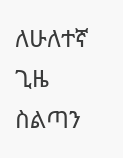ለሁለተኛ ጊዜ ስልጣን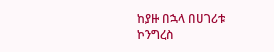ከያዙ በኋላ በሀገሪቱ ኮንግረስ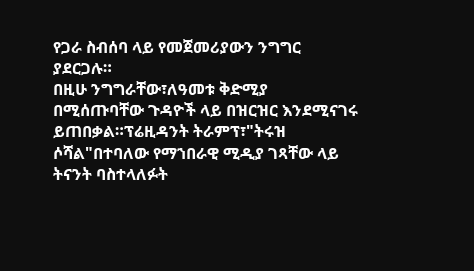የጋራ ስብሰባ ላይ የመጀመሪያውን ንግግር ያደርጋሉ።
በዚሁ ንግግራቸው፣ለዓመቱ ቅድሚያ በሚሰጡባቸው ጉዳዮች ላይ በዝርዝር እንደሚናገሩ ይጠበቃል።ፕሬዚዳንት ትራምፕ፣"ትሩዝ ሶሻል"በተባለው የማኀበራዊ ሚዲያ ገጻቸው ላይ ትናንት ባስተላለፉት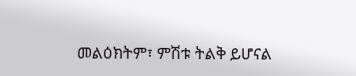መልዕክትም፣ ምሽቱ ትልቅ ይሆናል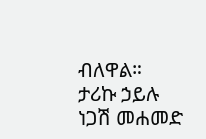ብለዋል።
ታሪኩ ኃይሉ
ነጋሽ መሐመድ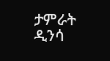ታምራት ዲንሳ